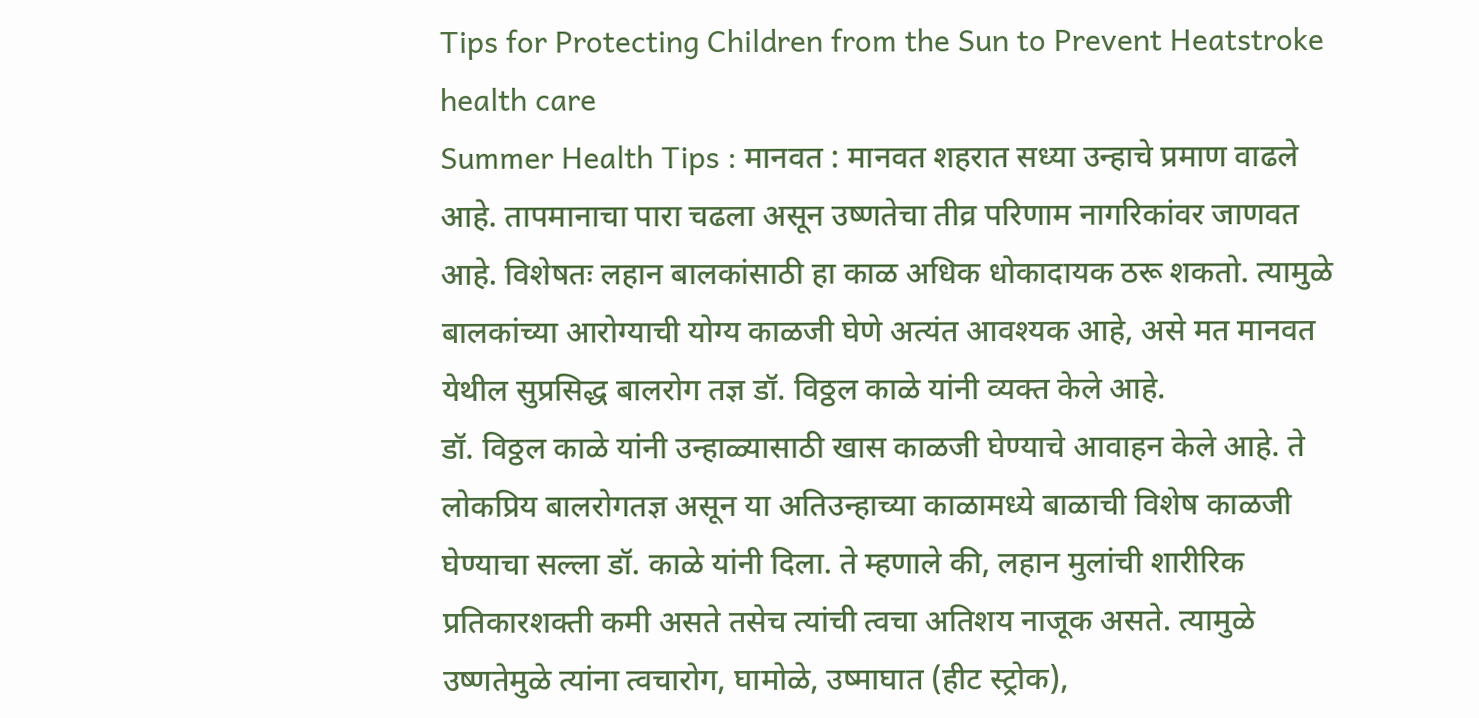Tips for Protecting Children from the Sun to Prevent Heatstroke health care
Summer Health Tips : मानवत : मानवत शहरात सध्या उन्हाचे प्रमाण वाढले आहे. तापमानाचा पारा चढला असून उष्णतेचा तीव्र परिणाम नागरिकांवर जाणवत आहे. विशेषतः लहान बालकांसाठी हा काळ अधिक धोकादायक ठरू शकतो. त्यामुळे बालकांच्या आरोग्याची योग्य काळजी घेणे अत्यंत आवश्यक आहे, असे मत मानवत येथील सुप्रसिद्ध बालरोग तज्ञ डॉ. विठ्ठल काळे यांनी व्यक्त केले आहे.
डॉ. विठ्ठल काळे यांनी उन्हाळ्यासाठी खास काळजी घेण्याचे आवाहन केले आहे. ते लोकप्रिय बालरोगतज्ञ असून या अतिउन्हाच्या काळामध्ये बाळाची विशेष काळजी घेण्याचा सल्ला डॉ. काळे यांनी दिला. ते म्हणाले की, लहान मुलांची शारीरिक प्रतिकारशक्ती कमी असते तसेच त्यांची त्वचा अतिशय नाजूक असते. त्यामुळे उष्णतेमुळे त्यांना त्वचारोग, घामोळे, उष्माघात (हीट स्ट्रोक),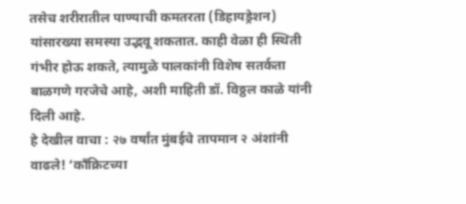तसेच शरीरातील पाण्याची कमतरता (डिहायड्रेशन) यांसारख्या समस्या उद्भवू शकतात. काही वेळा ही स्थिती गंभीर होऊ शकते, त्यामुळे पालकांनी विशेष सतर्कता बाळगणे गरजेचे आहे, अशी माहिती डॉ. विठ्ठल काळे यांनी दिली आहे.
हे देखील वाचा : २७ वर्षांत मुंबईचे तापमान २ अंशांनी वाढले! ‘काँक्रिटच्या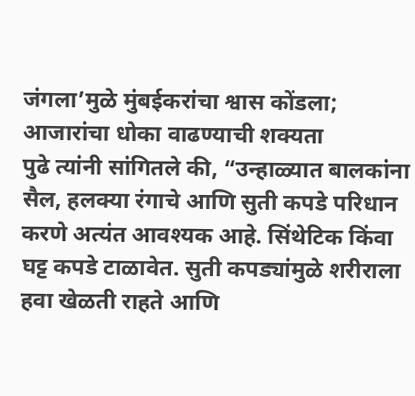जंगला’मुळे मुंबईकरांचा श्वास कोंडला; आजारांचा धोका वाढण्याची शक्यता
पुढे त्यांनी सांगितले की, “उन्हाळ्यात बालकांना सैल, हलक्या रंगाचे आणि सुती कपडे परिधान करणे अत्यंत आवश्यक आहे. सिंथेटिक किंवा घट्ट कपडे टाळावेत. सुती कपड्यांमुळे शरीराला हवा खेळती राहते आणि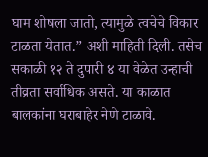घाम शोषला जातो, त्यामुळे त्वचेचे विकार टाळता येतात.” अशी माहिती दिली. तसेच सकाळी १२ ते दुपारी ४ या वेळेत उन्हाची तीव्रता सर्वाधिक असते. या काळात बालकांना घराबाहेर नेणे टाळावे.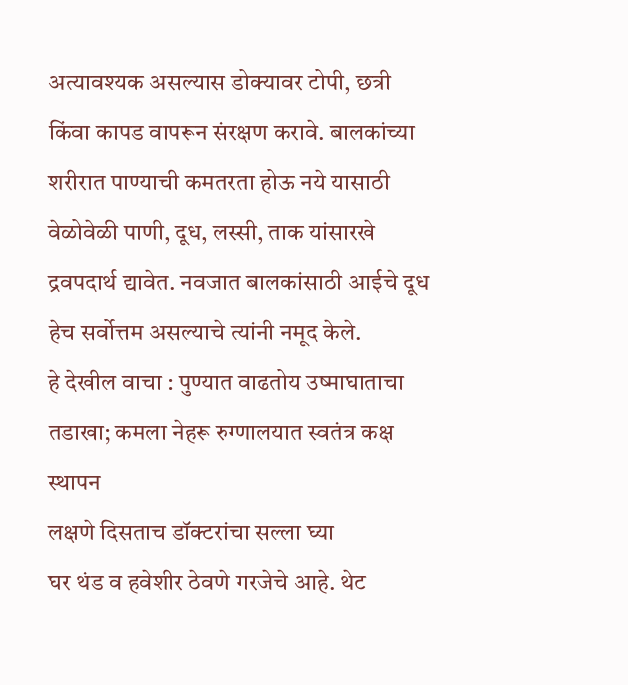अत्यावश्यक असल्यास डोक्यावर टोपी, छत्री किंवा कापड वापरून संरक्षण करावे. बालकांच्या शरीरात पाण्याची कमतरता होऊ नये यासाठी वेळोवेळी पाणी, दूध, लस्सी, ताक यांसारखे द्रवपदार्थ द्यावेत. नवजात बालकांसाठी आईचे दूध हेच सर्वोत्तम असल्याचे त्यांनी नमूद केले.
हे देखील वाचा : पुण्यात वाढतोय उष्माघाताचा तडाखा; कमला नेहरू रुग्णालयात स्वतंत्र कक्ष स्थापन
लक्षणे दिसताच डॉक्टरांचा सल्ला घ्या
घर थंड व हवेशीर ठेवणे गरजेचे आहे. थेट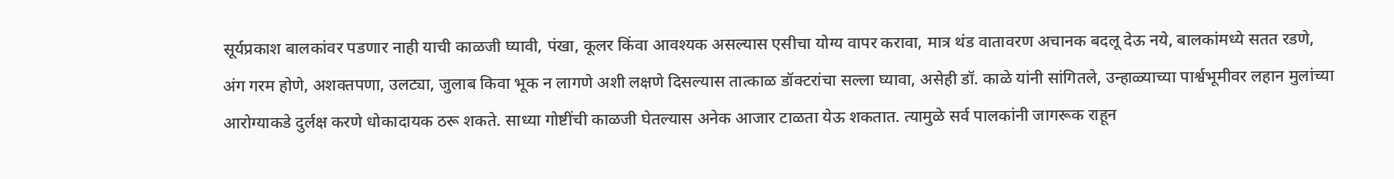सूर्यप्रकाश बालकांवर पडणार नाही याची काळजी घ्यावी, पंखा, कूलर किंवा आवश्यक असल्यास एसीचा योग्य वापर करावा, मात्र थंड वातावरण अचानक बदलू देऊ नये, बालकांमध्ये सतत रडणे, अंग गरम होणे, अशक्तपणा, उलट्या, जुलाब किवा भूक न लागणे अशी लक्षणे दिसल्यास तात्काळ डॉक्टरांचा सल्ला घ्यावा, असेही डॉ. काळे यांनी सांगितले, उन्हाळ्याच्या पार्श्वभूमीवर लहान मुलांच्या आरोग्याकडे दुर्लक्ष करणे धोकादायक ठरू शकते. साध्या गोष्टींची काळजी घेतल्यास अनेक आजार टाळता येऊ शकतात. त्यामुळे सर्व पालकांनी जागरूक राहून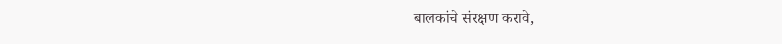बालकांचे संरक्षण करावे,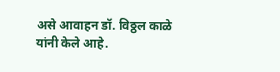असे आवाहन डॉ. विठ्ठल काळे यांनी केले आहे.